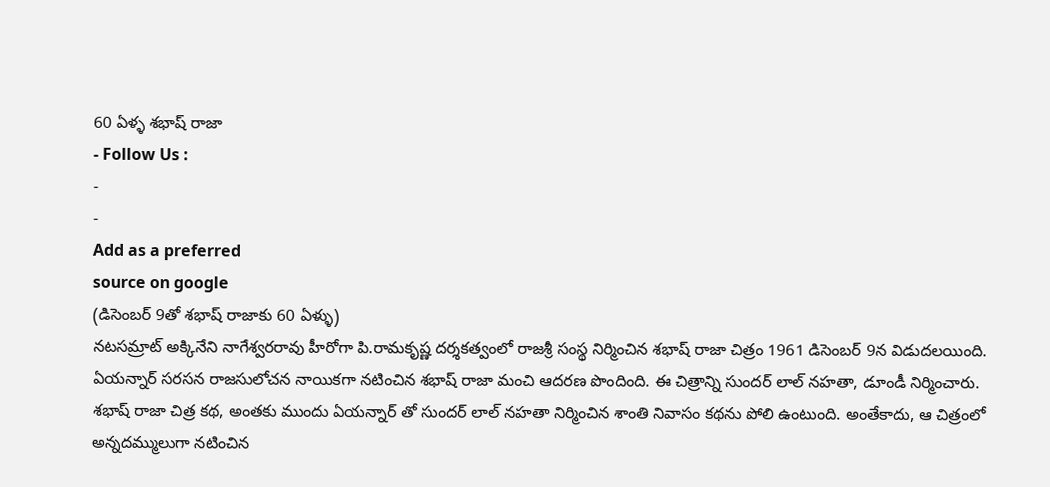60 ఏళ్ళ శభాష్ రాజా
- Follow Us :
-
-
Add as a preferred
source on google
(డిసెంబర్ 9తో శభాష్ రాజాకు 60 ఏళ్ళు)
నటసమ్రాట్ అక్కినేని నాగేశ్వరరావు హీరోగా పి.రామకృష్ణ దర్శకత్వంలో రాజశ్రీ సంస్థ నిర్మించిన శభాష్ రాజా చిత్రం 1961 డిసెంబర్ 9న విడుదలయింది. ఏయన్నార్ సరసన రాజసులోచన నాయికగా నటించిన శభాష్ రాజా మంచి ఆదరణ పొందింది. ఈ చిత్రాన్ని సుందర్ లాల్ నహతా, డూండీ నిర్మించారు.
శభాష్ రాజా చిత్ర కథ, అంతకు ముందు ఏయన్నార్ తో సుందర్ లాల్ నహతా నిర్మించిన శాంతి నివాసం కథను పోలి ఉంటుంది. అంతేకాదు, ఆ చిత్రంలో అన్నదమ్ములుగా నటించిన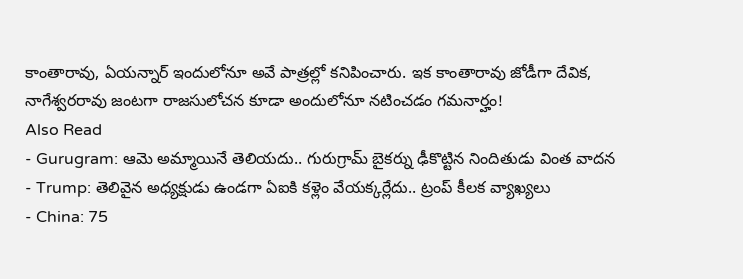కాంతారావు, ఏయన్నార్ ఇందులోనూ అవే పాత్రల్లో కనిపించారు. ఇక కాంతారావు జోడీగా దేవిక, నాగేశ్వరరావు జంటగా రాజసులోచన కూడా అందులోనూ నటించడం గమనార్హం!
Also Read
- Gurugram: ఆమె అమ్మాయినే తెలియదు.. గురుగ్రామ్ బైకర్ను ఢీకొట్టిన నిందితుడు వింత వాదన
- Trump: తెలివైన అధ్యక్షుడు ఉండగా ఏఐకి కళ్లెం వేయక్కర్లేదు.. ట్రంప్ కీలక వ్యాఖ్యలు
- China: 75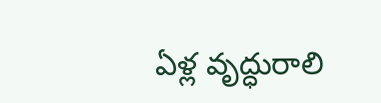ఏళ్ల వృద్ధురాలి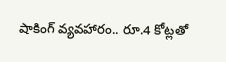షాకింగ్ వ్యవహారం.. రూ.4 కోట్లతో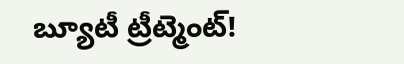బ్యూటీ ట్రీట్మెంట్!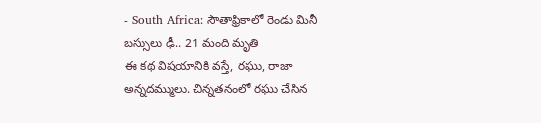- South Africa: సౌతాఫ్రికాలో రెండు మినీ బస్సులు ఢీ.. 21 మంది మృతి
ఈ కథ విషయానికి వస్తే, రఘు, రాజా అన్నదమ్ములు. చిన్నతనంలో రఘు చేసిన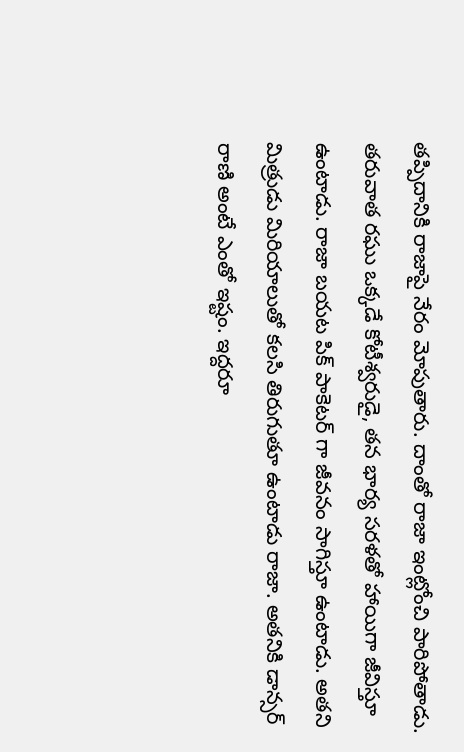తప్పిదానికి రాజాపై నేరం మోపుతారు. దాంతో రాజా ఇంట్లోంచి పారిపోతాడు. తరువాత రఘు ఒక్కడే కోటీశ్వరుడై, తన భార్య సరళతో హాయిగా జీవిస్తూ ఉంటాడు. రాజా బయట పిక్ పాకెటర్ గా జీవనం సాగిస్తూ ఉంటాడు. అతని మిత్రుడు మిరియాలుతో కలసి తిరుగుతూ ఉంటాడు రాజా. అతనికి డాన్సర్ రాణి అంటే ఎంతో ఇష్టం. ఇద్దరూ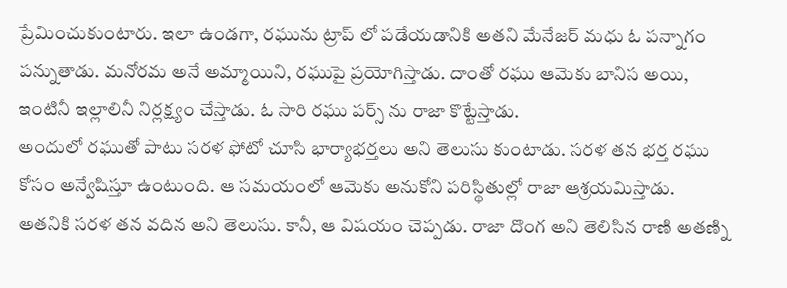ప్రేమించుకుంటారు. ఇలా ఉండగా, రఘును ట్రాప్ లో పడేయడానికి అతని మేనేజర్ మధు ఓ పన్నాగం పన్నుతాడు. మనోరమ అనే అమ్మాయిని, రఘుపై ప్రయోగిస్తాడు. దాంతో రఘు ఆమెకు బానిస అయి, ఇంటినీ ఇల్లాలినీ నిర్లక్ష్యం చేస్తాడు. ఓ సారి రఘు పర్స్ ను రాజా కొట్టేస్తాడు.
అందులో రఘుతో పాటు సరళ ఫోటో చూసి భార్యాభర్తలు అని తెలుసు కుంటాడు. సరళ తన భర్త రఘు కోసం అన్వేషిస్తూ ఉంటుంది. ఆ సమయంలో ఆమెకు అనుకోని పరిస్థితుల్లో రాజా ఆశ్రయమిస్తాడు. అతనికి సరళ తన వదిన అని తెలుసు. కానీ, ఆ విషయం చెప్పడు. రాజా దొంగ అని తెలిసిన రాణి అతణ్ని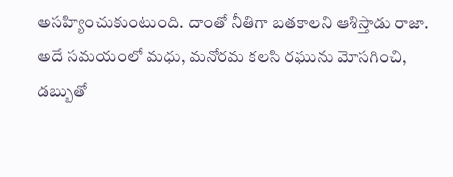అసహ్యించుకుంటుంది. దాంతో నీతిగా బతకాలని ఆశిస్తాడు రాజా. అదే సమయంలో మధు, మనోరమ కలసి రఘును మోసగించి, డబ్బుతో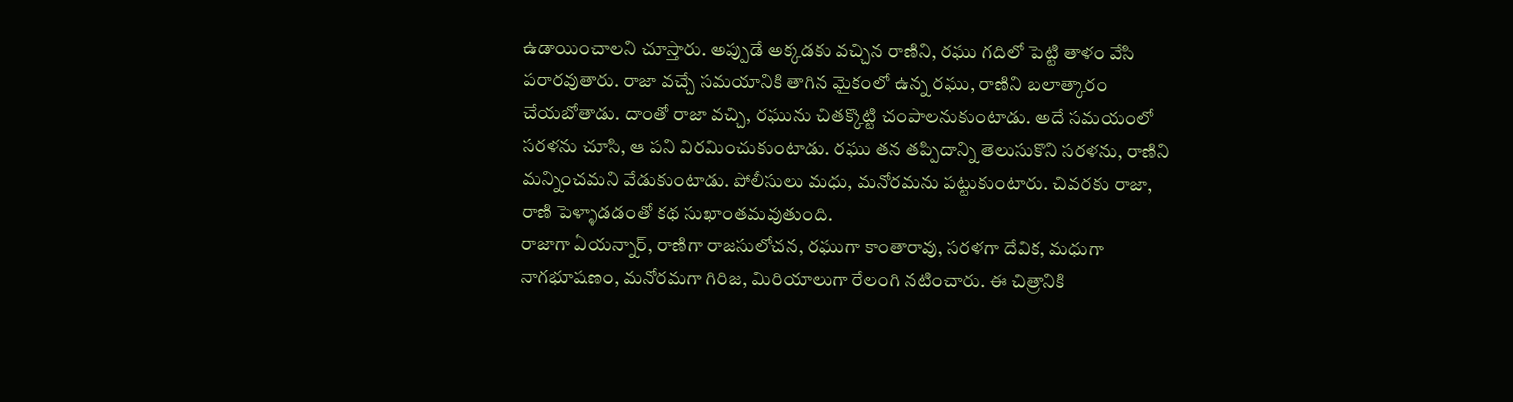ఉడాయించాలని చూస్తారు. అప్పుడే అక్కడకు వచ్చిన రాణిని, రఘు గదిలో పెట్టి తాళం వేసి పరారవుతారు. రాజా వచ్చే సమయానికి తాగిన మైకంలో ఉన్న రఘు, రాణిని బలాత్కారం చేయబోతాడు. దాంతో రాజా వచ్చి, రఘును చితక్కొట్టి చంపాలనుకుంటాడు. అదే సమయంలో సరళను చూసి, ఆ పని విరమించుకుంటాడు. రఘు తన తప్పిదాన్ని తెలుసుకొని సరళను, రాణిని మన్నించమని వేడుకుంటాడు. పోలీసులు మధు, మనోరమను పట్టుకుంటారు. చివరకు రాజా, రాణి పెళ్ళాడడంతో కథ సుఖాంతమవుతుంది.
రాజాగా ఏయన్నార్, రాణిగా రాజసులోచన, రఘుగా కాంతారావు, సరళగా దేవిక, మధుగా నాగభూషణం, మనోరమగా గిరిజ, మిరియాలుగా రేలంగి నటించారు. ఈ చిత్రానికి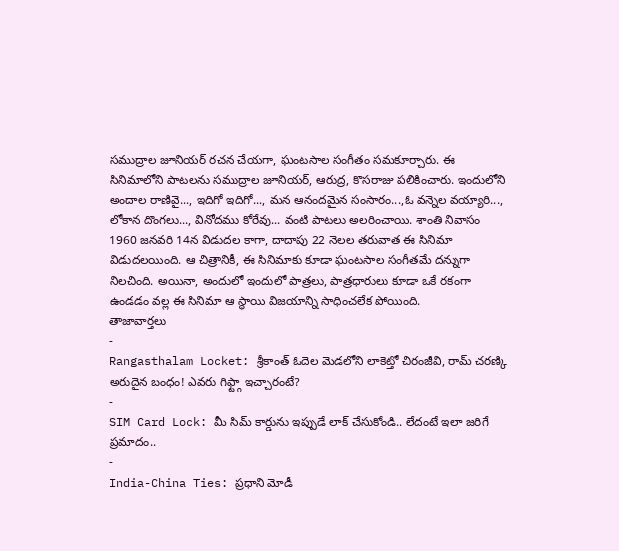సముద్రాల జూనియర్ రచన చేయగా, ఘంటసాల సంగీతం సమకూర్చారు. ఈ సినిమాలోని పాటలను సముద్రాల జూనియర్, ఆరుద్ర, కొసరాజు పలికించారు. ఇందులోని అందాల రాణివై..., ఇదిగో ఇదిగో..., మన ఆనందమైన సంసారం...,ఓ వన్నెల వయ్యారి..., లోకాన దొంగలు..., వినోదము కోరేవు... వంటి పాటలు అలరించాయి. శాంతి నివాసం 1960 జనవరి 14న విడుదల కాగా, దాదాపు 22 నెలల తరువాత ఈ సినిమా విడుదలయింది. ఆ చిత్రానికీ, ఈ సినిమాకు కూడా ఘంటసాల సంగీతమే దన్నుగా నిలచింది. అయినా, అందులో ఇందులో పాత్రలు, పాత్రధారులు కూడా ఒకే రకంగా ఉండడం వల్ల ఈ సినిమా ఆ స్థాయి విజయాన్ని సాధించలేక పోయింది.
తాజావార్తలు
-
Rangasthalam Locket: శ్రీకాంత్ ఓదెల మెడలోని లాకెట్తో చిరంజీవి, రామ్ చరణ్కి అరుదైన బంధం! ఎవరు గిఫ్ట్గా ఇచ్చారంటే?
-
SIM Card Lock: మీ సిమ్ కార్డును ఇప్పుడే లాక్ చేసుకోండి.. లేదంటే ఇలా జరిగే ప్రమాదం..
-
India-China Ties: ప్రధాని మోడీ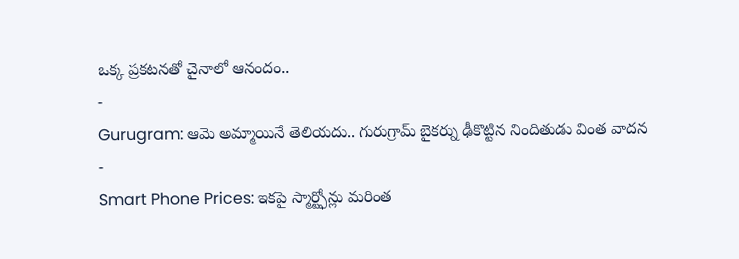ఒక్క ప్రకటనతో చైనాలో ఆనందం..
-
Gurugram: ఆమె అమ్మాయినే తెలియదు.. గురుగ్రామ్ బైకర్ను ఢీకొట్టిన నిందితుడు వింత వాదన
-
Smart Phone Prices: ఇకపై స్మార్ట్ఫోన్లు మరింత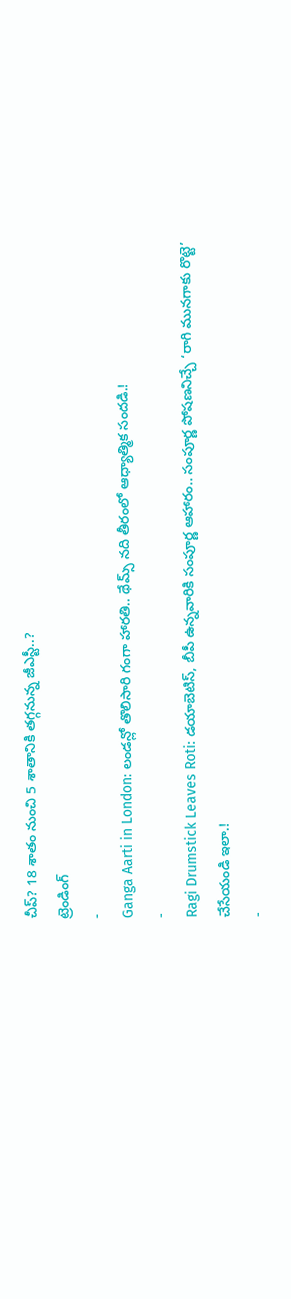చీప్? 18 శాతం నుంచి 5 శాతానికి తగ్గనున్న జీఎస్టీ..?
ట్రెండింగ్
-
Ganga Aarti in London: లండన్లో తొలిసారి గంగా హారతి.. థేమ్స్ నది తీరంలో ఆధ్యాత్మిక సందడి.!
-
Ragi Drumstick Leaves Roti: డయాబెటిస్, బీపీ ఉన్నవారికి సంపూర్ణ ఆహారం.. సంపూర్ణ పోషణనిచ్చే ‘రాగి మునగాకు రొట్టె’ చేసేయండి ఇలా.!
-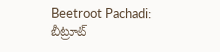Beetroot Pachadi: బీట్రూట్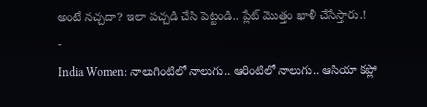అంటే నచ్చదా? ఇలా పచ్చడి చేసి పెట్టండి.. ప్లేట్ మొత్తం ఖాళీ చేసేస్తారు.!
-
India Women: నాలుగింటిలో నాలుగు.. ఆరింటిలో నాలుగు.. ఆసియా కప్లో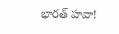భారత్ హవా!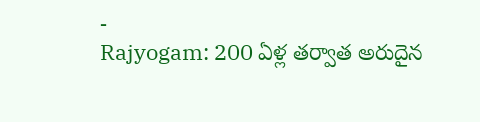-
Rajyogam: 200 ఏళ్ల తర్వాత అరుదైన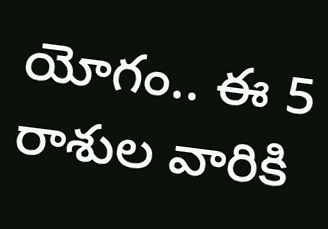యోగం.. ఈ 5 రాశుల వారికి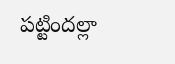పట్టిందల్లా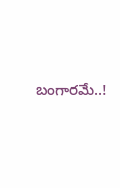బంగారమే..!